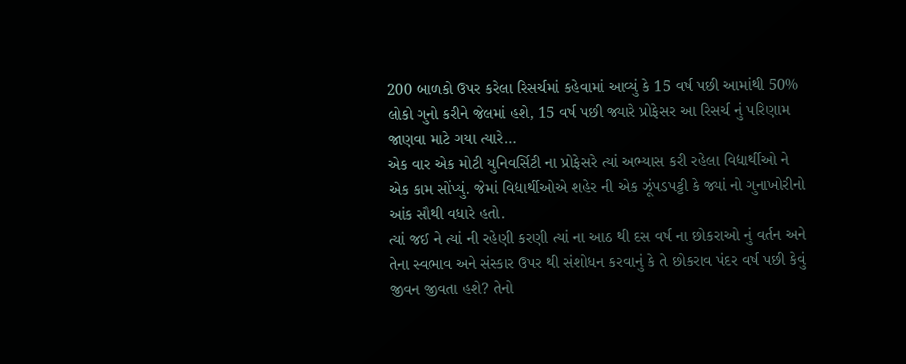200 બાળકો ઉપર કરેલા રિસર્ચમાં કહેવામાં આવ્યું કે 15 વર્ષ પછી આમાંથી 50% લોકો ગુનો કરીને જેલમાં હશે, 15 વર્ષ પછી જ્યારે પ્રોફેસર આ રિસર્ચ નું પરિણામ જાણવા માટે ગયા ત્યારે…
એક વાર એક મોટી યુનિવર્સિટી ના પ્રોફેસરે ત્યાં અભ્યાસ કરી રહેલા વિદ્યાર્થીઓ ને એક કામ સોંપ્યું. જેમાં વિદ્યાર્થીઓએ શહેર ની એક ઝૂંપડપટ્ટી કે જ્યાં નો ગુનાખોરીનો આંક સૌથી વધારે હતો.
ત્યાં જઈ ને ત્યાં ની રહેણી કરણી ત્યાં ના આઠ થી દસ વર્ષ ના છોકરાઓ નું વર્તન અને તેના સ્વભાવ અને સંસ્કાર ઉપર થી સંશોધન કરવાનું કે તે છોકરાવ પંદર વર્ષ પછી કેવું જીવન જીવતા હશે? તેનો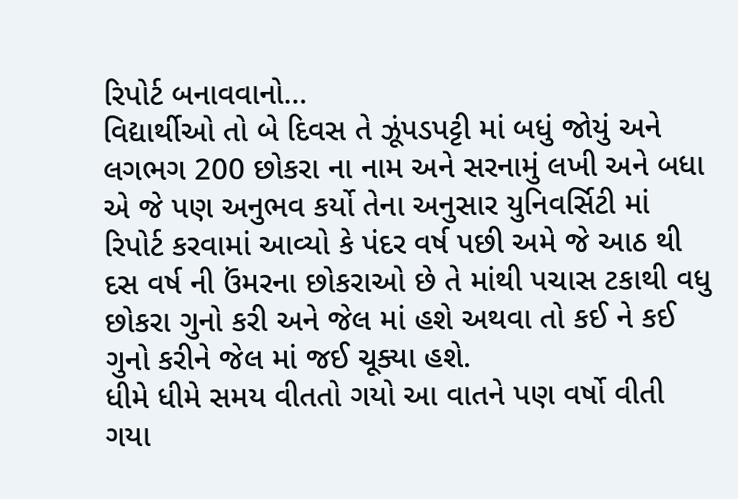રિપોર્ટ બનાવવાનો…
વિદ્યાર્થીઓ તો બે દિવસ તે ઝૂંપડપટ્ટી માં બધું જોયું અને લગભગ 200 છોકરા ના નામ અને સરનામું લખી અને બધા એ જે પણ અનુભવ કર્યો તેના અનુસાર યુનિવર્સિટી માં રિપોર્ટ કરવામાં આવ્યો કે પંદર વર્ષ પછી અમે જે આઠ થી દસ વર્ષ ની ઉંમરના છોકરાઓ છે તે માંથી પચાસ ટકાથી વધુ છોકરા ગુનો કરી અને જેલ માં હશે અથવા તો કઈ ને કઈ ગુનો કરીને જેલ માં જઈ ચૂક્યા હશે.
ધીમે ધીમે સમય વીતતો ગયો આ વાતને પણ વર્ષો વીતી ગયા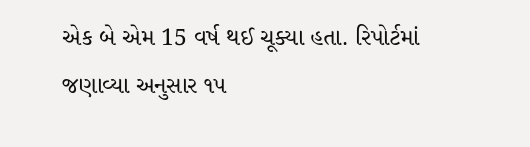એક બે એમ 15 વર્ષ થઈ ચૂક્યા હતા. રિપોર્ટમાં જણાવ્યા અનુસાર ૧૫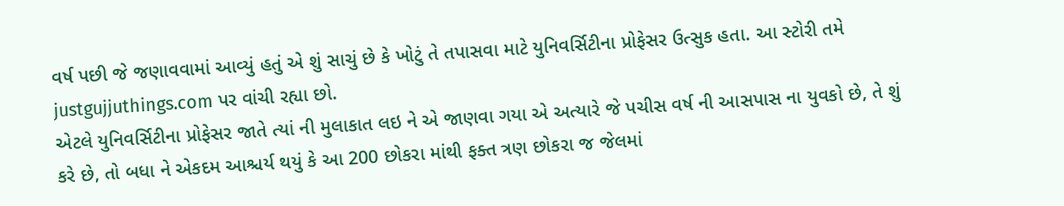વર્ષ પછી જે જણાવવામાં આવ્યું હતું એ શું સાચું છે કે ખોટું તે તપાસવા માટે યુનિવર્સિટીના પ્રોફેસર ઉત્સુક હતા. આ સ્ટોરી તમે justgujjuthings.com પર વાંચી રહ્યા છો.
એટલે યુનિવર્સિટીના પ્રોફેસર જાતે ત્યાં ની મુલાકાત લઇ ને એ જાણવા ગયા એ અત્યારે જે પચીસ વર્ષ ની આસપાસ ના યુવકો છે, તે શું કરે છે, તો બધા ને એકદમ આશ્ચર્ય થયું કે આ 200 છોકરા માંથી ફક્ત ત્રણ છોકરા જ જેલમાં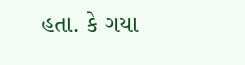હતા. કે ગયા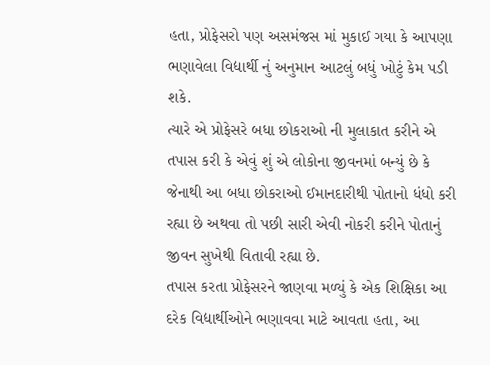હતા, પ્રોફેસરો પણ અસમંજસ માં મુકાઈ ગયા કે આપણા ભણાવેલા વિદ્યાર્થી નું અનુમાન આટલું બધું ખોટું કેમ પડી શકે.
ત્યારે એ પ્રોફેસરે બધા છોકરાઓ ની મુલાકાત કરીને એ તપાસ કરી કે એવું શું એ લોકોના જીવનમાં બન્યું છે કે જેનાથી આ બધા છોકરાઓ ઈમાનદારીથી પોતાનો ધંધો કરી રહ્યા છે અથવા તો પછી સારી એવી નોકરી કરીને પોતાનું જીવન સુખેથી વિતાવી રહ્યા છે.
તપાસ કરતા પ્રોફેસરને જાણવા મળ્યું કે એક શિક્ષિકા આ દરેક વિદ્યાર્થીઓને ભણાવવા માટે આવતા હતા, આ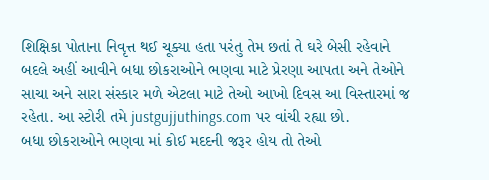શિક્ષિકા પોતાના નિવૃત્ત થઈ ચૂક્યા હતા પરંતુ તેમ છતાં તે ઘરે બેસી રહેવાને બદલે અહીં આવીને બધા છોકરાઓને ભણવા માટે પ્રેરણા આપતા અને તેઓને સાચા અને સારા સંસ્કાર મળે એટલા માટે તેઓ આખો દિવસ આ વિસ્તારમાં જ રહેતા. આ સ્ટોરી તમે justgujjuthings.com પર વાંચી રહ્યા છો.
બધા છોકરાઓને ભણવા માં કોઈ મદદની જરૂર હોય તો તેઓ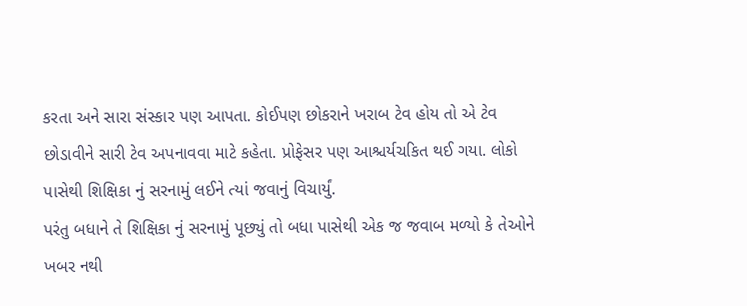કરતા અને સારા સંસ્કાર પણ આપતા. કોઈપણ છોકરાને ખરાબ ટેવ હોય તો એ ટેવ છોડાવીને સારી ટેવ અપનાવવા માટે કહેતા. પ્રોફેસર પણ આશ્ચર્યચકિત થઈ ગયા. લોકો પાસેથી શિક્ષિકા નું સરનામું લઈને ત્યાં જવાનું વિચાર્યું.
પરંતુ બધાને તે શિક્ષિકા નું સરનામું પૂછ્યું તો બધા પાસેથી એક જ જવાબ મળ્યો કે તેઓને ખબર નથી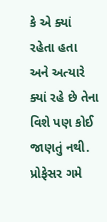કે એ ક્યાં રહેતા હતા અને અત્યારે ક્યાં રહે છે તેના વિશે પણ કોઈ જાણતું નથી. પ્રોફેસર ગમે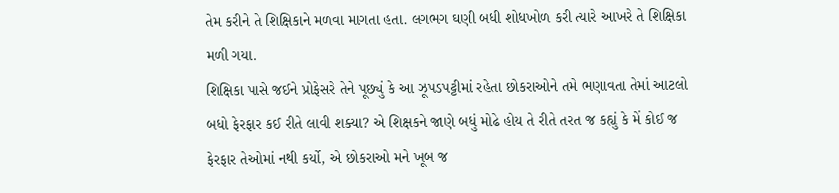તેમ કરીને તે શિક્ષિકાને મળવા માગતા હતા. લગભગ ઘણી બધી શોધખોળ કરી ત્યારે આખરે તે શિક્ષિકા મળી ગયા.
શિક્ષિકા પાસે જઈને પ્રોફેસરે તેને પૂછ્યું કે આ ઝૂપડપટ્ટીમાં રહેતા છોકરાઓને તમે ભણાવતા તેમાં આટલો બધો ફેરફાર કઈ રીતે લાવી શક્યા? એ શિક્ષકને જાણે બધું મોઢે હોય તે રીતે તરત જ કહ્યું કે મેં કોઈ જ ફેરફાર તેઓમાં નથી કર્યો, એ છોકરાઓ મને ખૂબ જ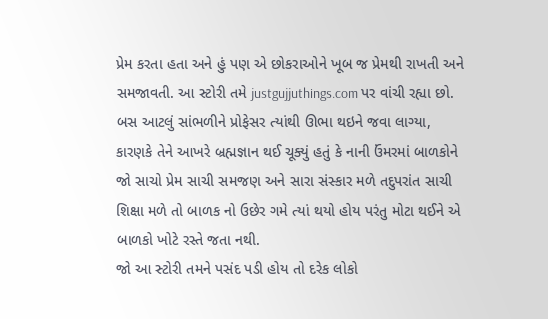પ્રેમ કરતા હતા અને હું પણ એ છોકરાઓને ખૂબ જ પ્રેમથી રાખતી અને સમજાવતી. આ સ્ટોરી તમે justgujjuthings.com પર વાંચી રહ્યા છો.
બસ આટલું સાંભળીને પ્રોફેસર ત્યાંથી ઊભા થઇને જવા લાગ્યા, કારણકે તેને આખરે બ્રહ્મજ્ઞાન થઈ ચૂક્યું હતું કે નાની ઉંમરમાં બાળકોને જો સાચો પ્રેમ સાચી સમજણ અને સારા સંસ્કાર મળે તદુપરાંત સાચી શિક્ષા મળે તો બાળક નો ઉછેર ગમે ત્યાં થયો હોય પરંતુ મોટા થઈને એ બાળકો ખોટે રસ્તે જતા નથી.
જો આ સ્ટોરી તમને પસંદ પડી હોય તો દરેક લોકો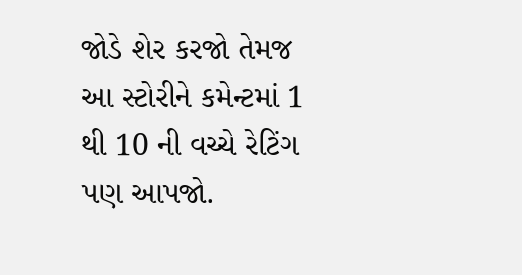જોડે શેર કરજો તેમજ આ સ્ટોરીને કમેન્ટમાં 1 થી 10 ની વચ્ચે રેટિંગ પણ આપજો.